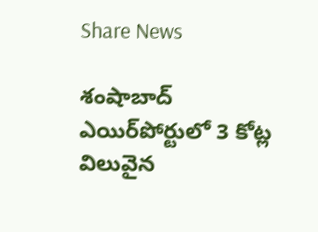Share News

శంషాబాద్‌ ఎయిర్‌పోర్టులో 3 కోట్ల విలువైన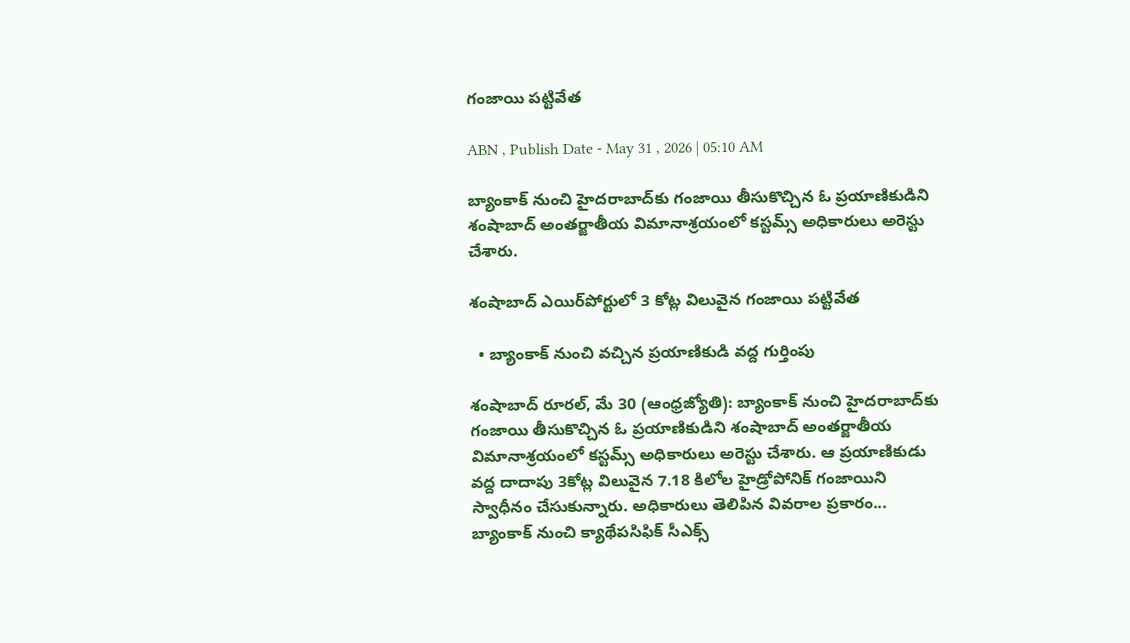గంజాయి పట్టివేత

ABN , Publish Date - May 31 , 2026 | 05:10 AM

బ్యాంకాక్‌ నుంచి హైదరాబాద్‌కు గంజాయి తీసుకొచ్చిన ఓ ప్రయాణికుడిని శంషాబాద్‌ అంతర్జాతీయ విమానాశ్రయంలో కస్టమ్స్‌ అధికారులు అరెస్టు చేశారు.

శంషాబాద్‌ ఎయిర్‌పోర్టులో 3 కోట్ల విలువైన గంజాయి పట్టివేత

  • బ్యాంకాక్‌ నుంచి వచ్చిన ప్రయాణికుడి వద్ద గుర్తింపు

శంషాబాద్‌ రూరల్‌, మే 30 (ఆంధ్రజ్యోతి): బ్యాంకాక్‌ నుంచి హైదరాబాద్‌కు గంజాయి తీసుకొచ్చిన ఓ ప్రయాణికుడిని శంషాబాద్‌ అంతర్జాతీయ విమానాశ్రయంలో కస్టమ్స్‌ అధికారులు అరెస్టు చేశారు. ఆ ప్రయాణికుడు వద్ద దాదాపు 3కోట్ల విలువైన 7.18 కిలోల హైడ్రోపోనిక్‌ గంజాయిని స్వాధీనం చేసుకున్నారు. అధికారులు తెలిపిన వివరాల ప్రకారం... బ్యాంకాక్‌ నుంచి క్యాథేపసిఫిక్‌ సీఎక్స్‌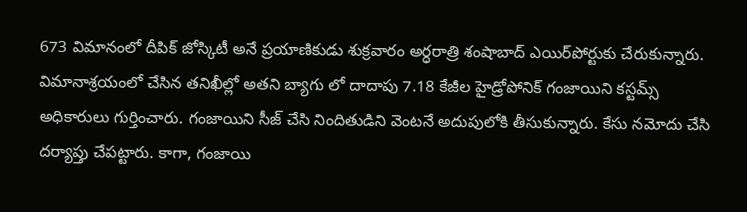673 విమానంలో దీపిక్‌ జోస్కిటీ అనే ప్రయాణికుడు శుక్రవారం అర్ధరాత్రి శంషాబాద్‌ ఎయిర్‌పోర్టుకు చేరుకున్నారు. విమానాశ్రయంలో చేసిన తనిఖీల్లో అతని బ్యాగు లో దాదాపు 7.18 కేజీల హైడ్రోపోనిక్‌ గంజాయిని కస్టమ్స్‌ అధికారులు గుర్తించారు. గంజాయిని సీజ్‌ చేసి నిందితుడిని వెంటనే అదుపులోకి తీసుకున్నారు. కేసు నమోదు చేసి దర్యాప్తు చేపట్టారు. కాగా, గంజాయి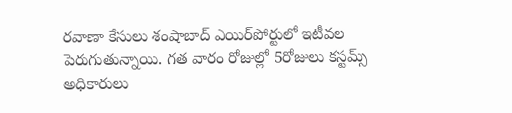రవాణా కేసులు శంషాబాద్‌ ఎయిర్‌పోర్టులో ఇటీవల పెరుగుతున్నాయి. గత వారం రోజుల్లో 5రోజులు కస్టమ్స్‌ అధికారులు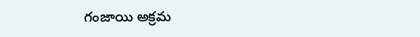గంజాయి అక్రమ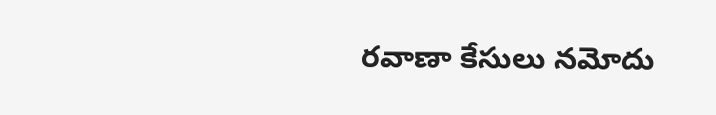రవాణా కేసులు నమోదు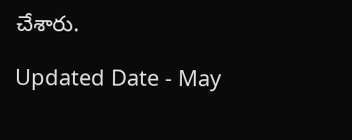చేశారు.

Updated Date - May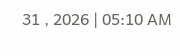31 , 2026 | 05:10 AM